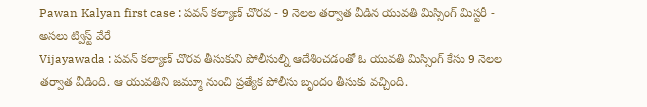Pawan Kalyan first case : పవన్ కల్యాణ్ చొరవ - 9 నెలల తర్వాత వీడిన యువతి మిస్సింగ్ మిస్టరీ - అసలు ట్విస్ట్ వేరే
Vijayawada : పవన్ కల్యాణ్ చొరవ తీసుకుని పోలీసుల్ని ఆదేశించడంతో ఓ యువతి మిస్సింగ్ కేసు 9 నెలల తర్వాత వీడింది. ఆ యువతిని జమ్మూ నుంచి ప్రత్యేక పోలీసు బృందం తీసుకు వచ్చింది.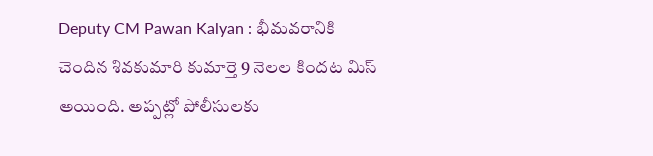Deputy CM Pawan Kalyan : భీమవరానికి చెందిన శివకుమారి కుమార్తె 9 నెలల కిందట మిస్ అయింది. అప్పట్లో పోలీసులకు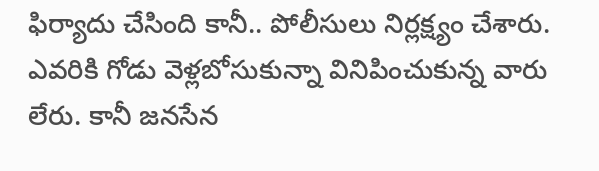ఫిర్యాదు చేసింది కానీ.. పోలీసులు నిర్లక్ష్యం చేశారు. ఎవరికి గోడు వెళ్లబోసుకున్నా వినిపించుకున్న వారు లేరు. కానీ జనసేన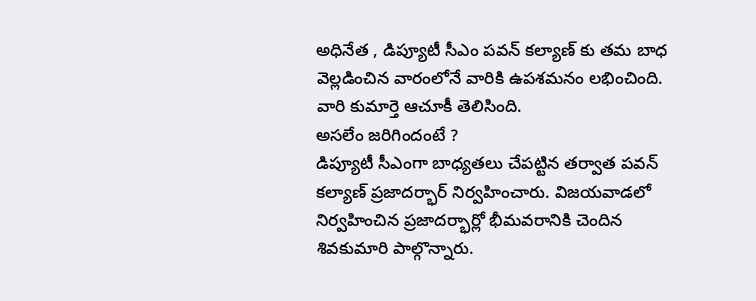అధినేత , డిప్యూటీ సీఎం పవన్ కల్యాణ్ కు తమ బాధ వెల్లడించిన వారంలోనే వారికి ఉపశమనం లభించింది. వారి కుమార్తె ఆచూకీ తెలిసింది.
అసలేం జరిగిందంటే ?
డిప్యూటీ సీఎంగా బాధ్యతలు చేపట్టిన తర్వాత పవన్ కల్యాణ్ ప్రజాదర్భార్ నిర్వహించారు. విజయవాడలో నిర్వహించిన ప్రజాదర్భార్లో భీమవరానికి చెందిన శివకుమారి పాల్గొన్నారు.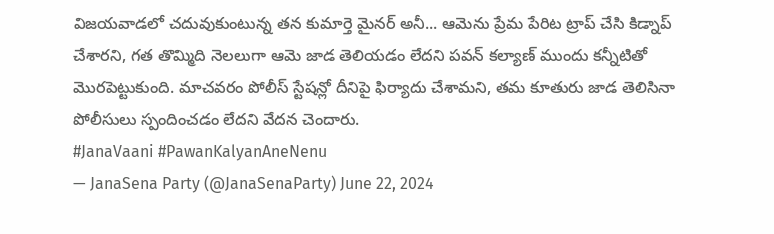విజయవాడలో చదువుకుంటున్న తన కుమార్తె మైనర్ అనీ... ఆమెను ప్రేమ పేరిట ట్రాప్ చేసి కిడ్నాప్ చేశారని, గత తొమ్మిది నెలలుగా ఆమె జాడ తెలియడం లేదని పవన్ కల్యాణ్ ముందు కన్నీటితో మొరపెట్టుకుంది. మాచవరం పోలీస్ స్టేషన్లో దీనిపై ఫిర్యాదు చేశామని, తమ కూతురు జాడ తెలిసినా పోలీసులు స్పందించడం లేదని వేదన చెందారు.
#JanaVaani #PawanKalyanAneNenu
— JanaSena Party (@JanaSenaParty) June 22, 2024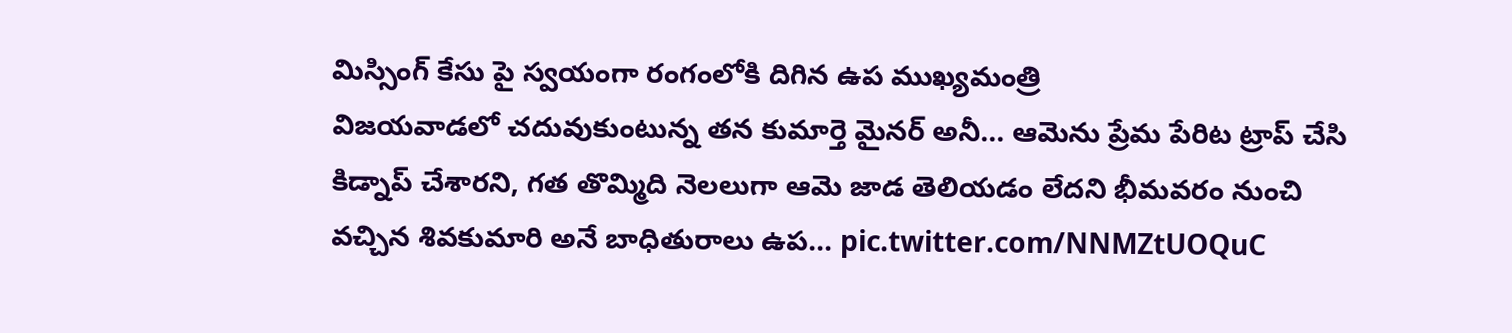మిస్సింగ్ కేసు పై స్వయంగా రంగంలోకి దిగిన ఉప ముఖ్యమంత్రి
విజయవాడలో చదువుకుంటున్న తన కుమార్తె మైనర్ అనీ... ఆమెను ప్రేమ పేరిట ట్రాప్ చేసి కిడ్నాప్ చేశారని, గత తొమ్మిది నెలలుగా ఆమె జాడ తెలియడం లేదని భీమవరం నుంచి వచ్చిన శివకుమారి అనే బాధితురాలు ఉప… pic.twitter.com/NNMZtUOQuC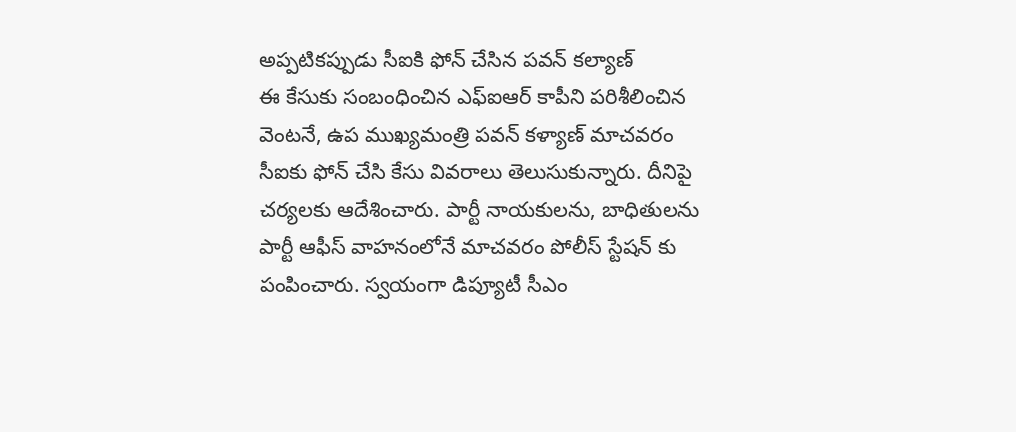అప్పటికప్పుడు సీఐకి ఫోన్ చేసిన పవన్ కల్యాణ్
ఈ కేసుకు సంబంధించిన ఎఫ్ఐఆర్ కాపీని పరిశీలించిన వెంటనే, ఉప ముఖ్యమంత్రి పవన్ కళ్యాణ్ మాచవరం సీఐకు ఫోన్ చేసి కేసు వివరాలు తెలుసుకున్నారు. దీనిపై చర్యలకు ఆదేశించారు. పార్టీ నాయకులను, బాధితులను పార్టీ ఆఫీస్ వాహనంలోనే మాచవరం పోలీస్ స్టేషన్ కు పంపించారు. స్వయంగా డిప్యూటీ సీఎం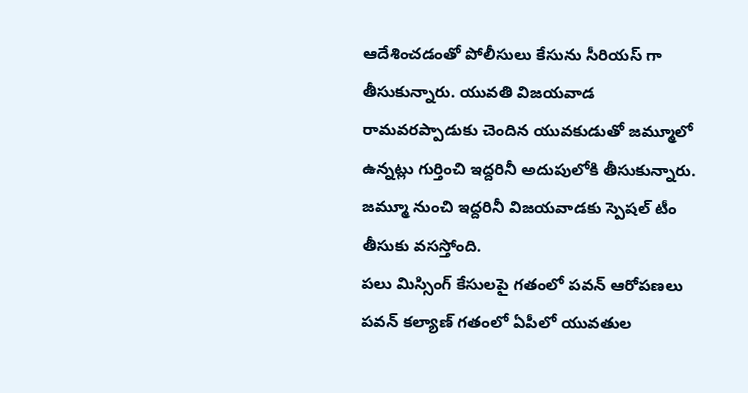ఆదేశించడంతో పోలీసులు కేసును సీరియస్ గా తీసుకున్నారు. యువతి విజయవాడ రామవరప్పాడుకు చెందిన యువకుడుతో జమ్మూలో ఉన్నట్లు గుర్తించి ఇద్దరినీ అదుపులోకి తీసుకున్నారు. జమ్మూ నుంచి ఇద్దరినీ విజయవాడకు స్పెషల్ టీం తీసుకు వసస్తోంది.
పలు మిస్సింగ్ కేసులపై గతంలో పవన్ ఆరోపణలు
పవన్ కల్యాణ్ గతంలో ఏపీలో యువతుల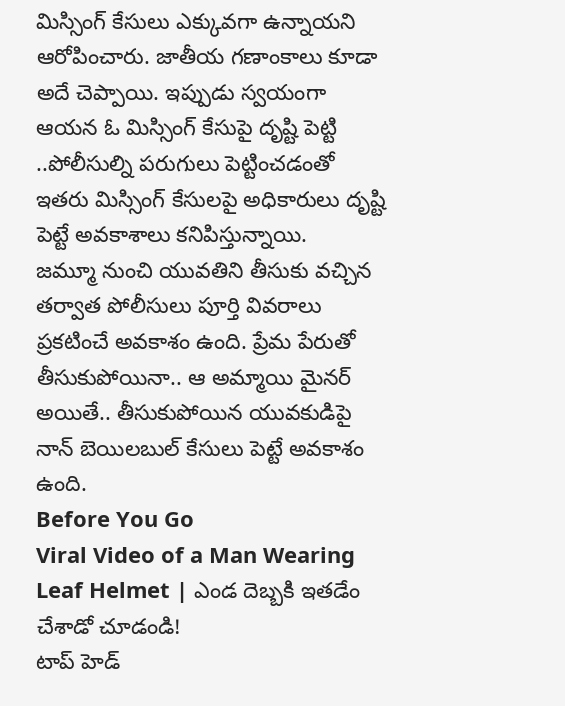మిస్సింగ్ కేసులు ఎక్కువగా ఉన్నాయని ఆరోపించారు. జాతీయ గణాంకాలు కూడా అదే చెప్పాయి. ఇప్పుడు స్వయంగా ఆయన ఓ మిస్సింగ్ కేసుపై దృష్టి పెట్టి ..పోలీసుల్ని పరుగులు పెట్టించడంతో ఇతరు మిస్సింగ్ కేసులపై అధికారులు దృష్టి పెట్టే అవకాశాలు కనిపిస్తున్నాయి.
జమ్మూ నుంచి యువతిని తీసుకు వచ్చిన తర్వాత పోలీసులు పూర్తి వివరాలు ప్రకటించే అవకాశం ఉంది. ప్రేమ పేరుతో తీసుకుపోయినా.. ఆ అమ్మాయి మైనర్ అయితే.. తీసుకుపోయిన యువకుడిపై నాన్ బెయిలబుల్ కేసులు పెట్టే అవకాశం ఉంది.
Before You Go
Viral Video of a Man Wearing Leaf Helmet | ఎండ దెబ్బకి ఇతడేం చేశాడో చూడండి!
టాప్ హెడ్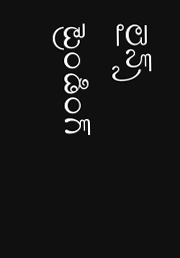లైన్స్
ట్రెండింగ్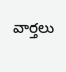వార్తలు